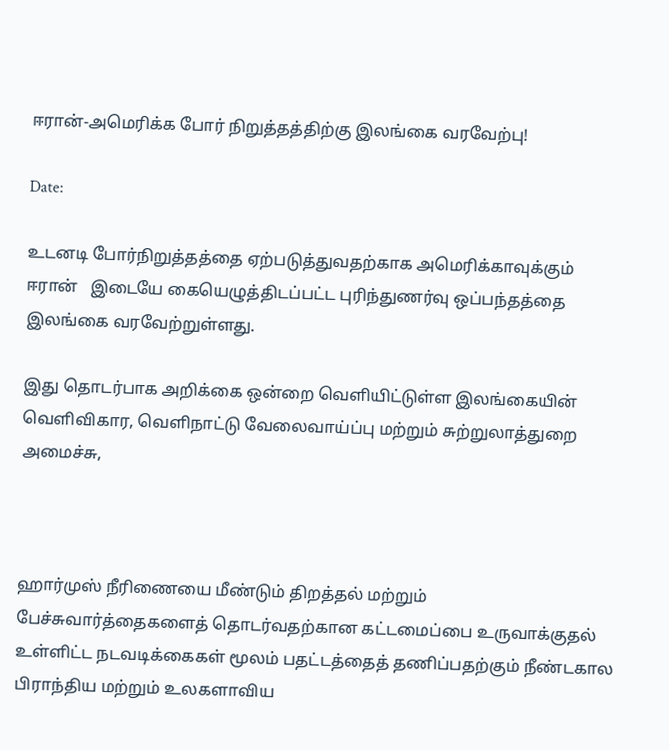ஈரான்-அமெரிக்க போர் நிறுத்தத்திற்கு இலங்கை வரவேற்பு!

Date:

உடனடி போர்நிறுத்தத்தை ஏற்படுத்துவதற்காக அமெரிக்காவுக்கும் ஈரான்   இடையே கையெழுத்திடப்பட்ட புரிந்துணர்வு ஒப்பந்தத்தை இலங்கை வரவேற்றுள்ளது.

இது தொடர்பாக அறிக்கை ஒன்றை வெளியிட்டுள்ள இலங்கையின் வெளிவிகார, வெளிநாட்டு வேலைவாய்ப்பு மற்றும் சுற்றுலாத்துறை அமைச்சு,



ஹார்முஸ் நீரிணையை மீண்டும் திறத்தல் மற்றும் பேச்சுவார்த்தைகளைத் தொடர்வதற்கான கட்டமைப்பை உருவாக்குதல் உள்ளிட்ட நடவடிக்கைகள் மூலம் பதட்டத்தைத் தணிப்பதற்கும் நீண்டகால பிராந்திய மற்றும் உலகளாவிய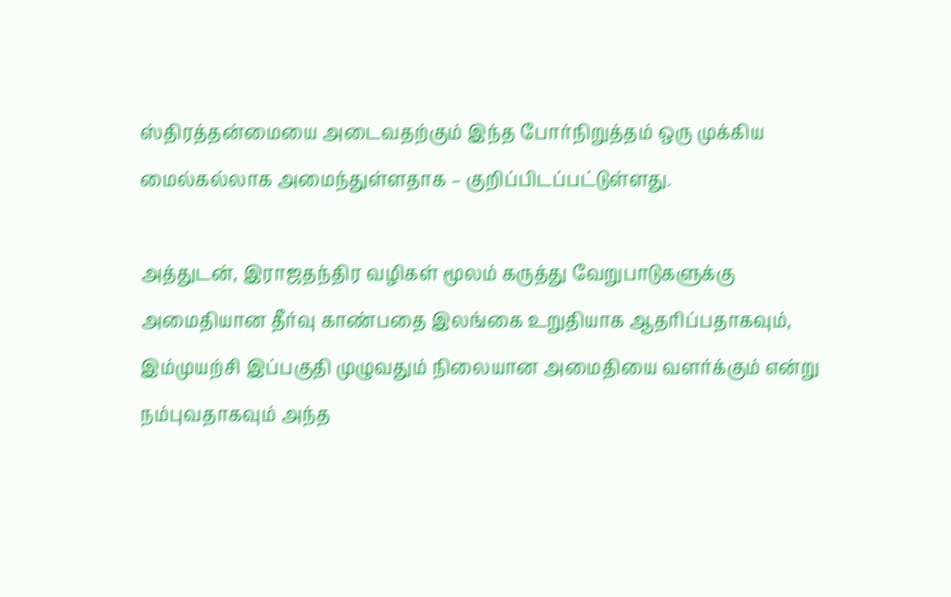ஸ்திரத்தன்மையை அடைவதற்கும் இந்த போர்நிறுத்தம் ஒரு முக்கிய மைல்கல்லாக அமைந்துள்ளதாக – குறிப்பிடப்பட்டுள்ளது.

அத்துடன், இராஜதந்திர வழிகள் மூலம் கருத்து வேறுபாடுகளுக்கு அமைதியான தீர்வு காண்பதை இலங்கை உறுதியாக ஆதரிப்பதாகவும், இம்முயற்சி இப்பகுதி முழுவதும் நிலையான அமைதியை வளர்க்கும் என்று நம்புவதாகவும் அந்த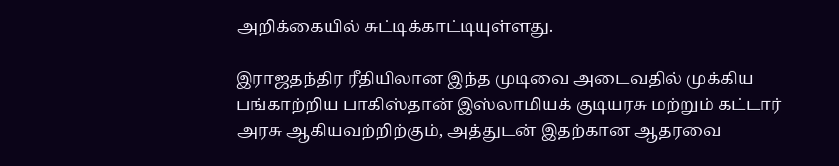அறிக்கையில் சுட்டிக்காட்டியுள்ளது.

இராஜதந்திர ரீதியிலான இந்த முடிவை அடைவதில் முக்கிய பங்காற்றிய பாகிஸ்தான் இஸ்லாமியக் குடியரசு மற்றும் கட்டார் அரசு ஆகியவற்றிற்கும், அத்துடன் இதற்கான ஆதரவை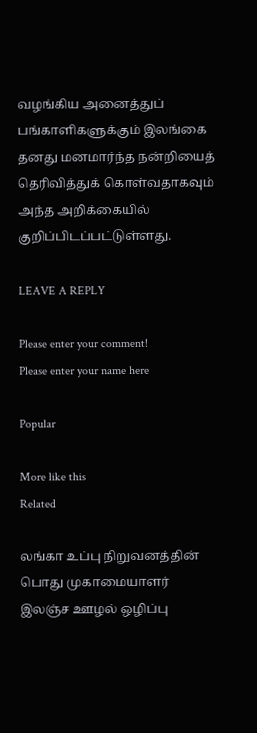வழங்கிய அனைத்துப் பங்காளிகளுக்கும் இலங்கை தனது மனமார்ந்த நன்றியைத் தெரிவித்துக் கொள்வதாகவும் அந்த அறிக்கையில் குறிப்பிடப்பட்டுள்ளது.

LEAVE A REPLY

Please enter your comment!
Please enter your name here

Popular

More like this
Related

லங்கா உப்பு நிறுவனத்தின் பொது முகாமையாளர் இலஞ்ச ஊழல் ஒழிப்பு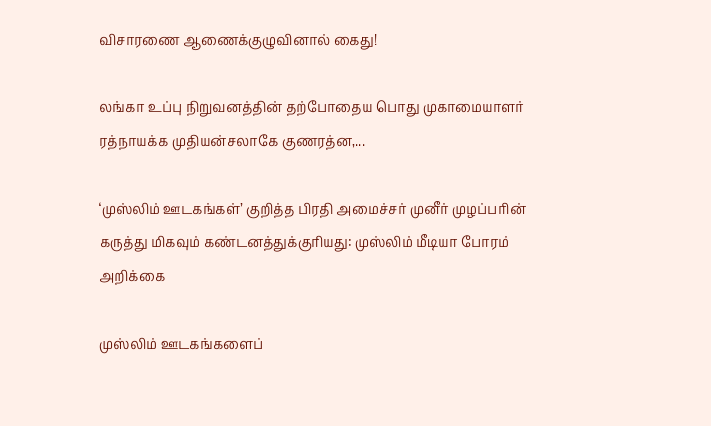விசாரணை ஆணைக்குழுவினால் கைது!

லங்கா உப்பு நிறுவனத்தின் தற்போதைய பொது முகாமையாளர் ரத்நாயக்க முதியன்சலாகே குணரத்ன,...

‘முஸ்லிம் ஊடகங்கள்’ குறித்த பிரதி அமைச்சர் முனீர் முழப்பரின் கருத்து மிகவும் கண்டனத்துக்குரியது: முஸ்லிம் மீடியா போரம் அறிக்கை

முஸ்லிம் ஊடகங்களைப்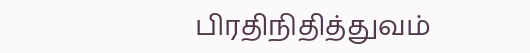பிரதிநிதித்துவம்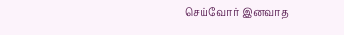செய்வோர் இனவாத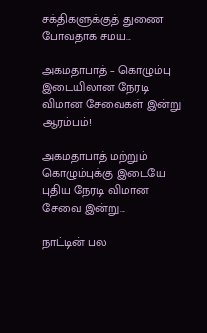சக்திகளுக்குத் துணை போவதாக சமய...

அகமதாபாத் – கொழும்பு இடையிலான நேரடி விமான சேவைகள் இன்று ஆரம்பம்!

அகமதாபாத் மற்றும் கொழும்புக்கு இடையே புதிய நேரடி விமான சேவை இன்று...

நாட்டின் பல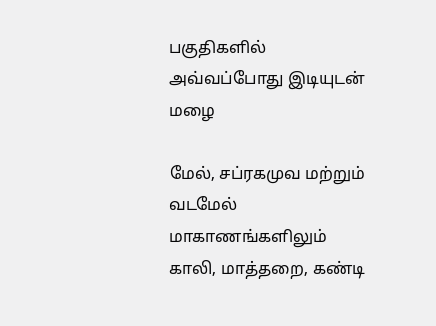பகுதிகளில் அவ்வப்போது இடியுடன் மழை

மேல், சப்ரகமுவ மற்றும் வடமேல் மாகாணங்களிலும் காலி, மாத்தறை, கண்டி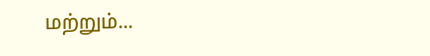மற்றும்...